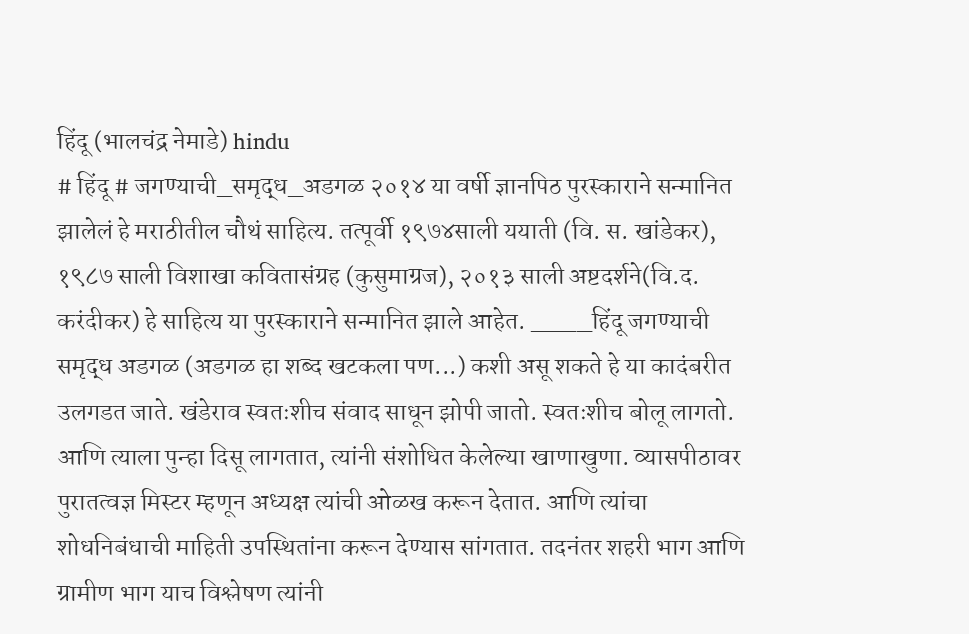हिंदू (भालचंद्र नेमाडे) hindu
# हिंदू # जगण्याची_समृद्ध_अडगळ २०१४ या वर्षी ज्ञानपिठ पुरस्काराने सन्मानित झालेलं हे मराठीतील चौथं साहित्य. तत्पूर्वी १९७४साली ययाती (वि. स. खांडेकर), १९८७ साली विशाखा कवितासंग्रह (कुसुमाग्रज), २०१३ साली अष्टदर्शने(वि.द. करंदीकर) हे साहित्य या पुरस्काराने सन्मानित झाले आहेत. ____हिंदू जगण्याची समृद्ध अडगळ (अडगळ हा शब्द खटकला पण...) कशी असू शकते हे या कादंबरीत उलगडत जाते. खंडेराव स्वतःशीच संवाद साधून झोपी जातो. स्वतःशीच बोलू लागतो. आणि त्याला पुन्हा दिसू लागतात, त्यांनी संशोधित केलेल्या खाणाखुणा. व्यासपीठावर पुरातत्वज्ञ मिस्टर म्हणून अध्यक्ष त्यांची ओळख करून देतात. आणि त्यांचा शोधनिबंधाची माहिती उपस्थितांना करून देण्यास सांगतात. तदनंतर शहरी भाग आणि ग्रामीण भाग याच विश्लेषण त्यांनी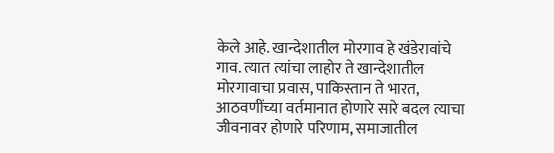केले आहे. खान्देशातील मोरगाव हे खंडेरावांचे गाव. त्यात त्यांचा लाहोर ते खान्देशातील मोरगावाचा प्रवास, पाकिस्तान ते भारत, आठवणींच्या वर्तमानात होणारे सारे बदल त्याचा जीवनावर होणारे परिणाम, समाजातील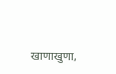खाणाखुणा,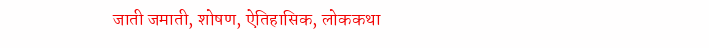जाती जमाती, शोषण, ऐतिहासिक, लोककथा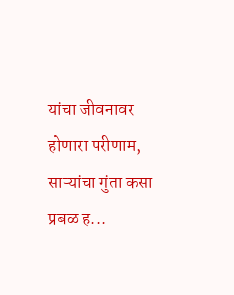यांचा जीवनावर होणारा परीणाम, साऱ्यांचा गुंता कसा प्रबळ ह...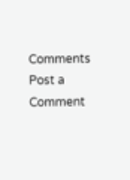Comments
Post a Comment